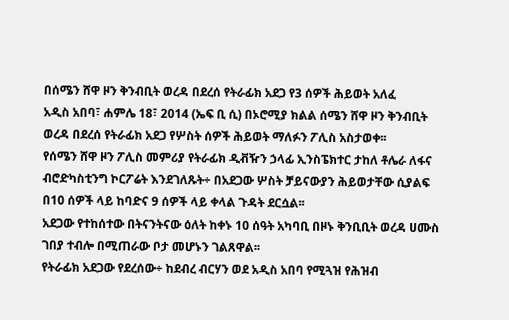በሰሜን ሸዋ ዞን ቅንብቢት ወረዳ በደረሰ የትራፊክ አደጋ የ3 ሰዎች ሕይወት አለፈ
አዲስ አበባ፣ ሐምሌ 18፣ 2014 (ኤፍ ቢ ሲ) በኦሮሚያ ክልል ሰሜን ሸዋ ዞን ቅንብቢት ወረዳ በደረሰ የትራፊክ አደጋ የሦስት ሰዎች ሕይወት ማለፉን ፖሊስ አስታወቀ፡፡
የሰሜን ሸዋ ዞን ፖሊስ መምሪያ የትራፊክ ዲቭዥን ኃላፊ ኢንስፔክተር ታከለ ቶሌራ ለፋና ብሮድካስቲንግ ኮርፖሬት እንደገለጹት÷ በአደጋው ሦስት ቻይናውያን ሕይወታቸው ሲያልፍ በ10 ሰዎች ላይ ከባድና 9 ሰዎች ላይ ቀላል ጉዳት ደርሷል፡፡
አደጋው የተከሰተው በትናንትናው ዕለት ከቀኑ 10 ሰዓት አካባቢ በዞኑ ቅንቢቢት ወረዳ ሀሙስ ገበያ ተብሎ በሚጠራው ቦታ መሆኑን ገልጸዋል፡፡
የትራፊክ አደጋው የደረሰው÷ ከደብረ ብርሃን ወደ አዲስ አበባ የሚጓዝ የሕዝብ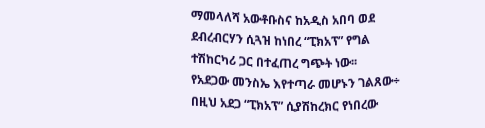ማመላለሻ አውቶቡስና ከአዲስ አበባ ወደ ደብረብርሃን ሲጓዝ ከነበረ “ፒክአፕ” የግል ተሽከርካሪ ጋር በተፈጠረ ግጭት ነው፡፡
የአደጋው መንስኤ እየተጣራ መሆኑን ገልጸው÷ በዚህ አደጋ “ፒክአፕ” ሲያሽከረክር የነበረው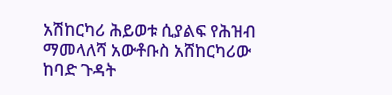አሽከርካሪ ሕይወቱ ሲያልፍ የሕዝብ ማመላለሻ አውቶቡስ አሸከርካሪው ከባድ ጉዳት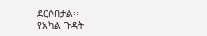ደርሶበታል፡፡
የአካል ጉዳት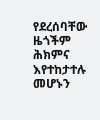የደረሰባቸው ዜጎችም ሕክምና እየተከታተሉ መሆኑን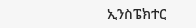ኢንስፔክተር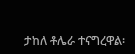ታከለ ቶሌራ ተናግረዋል፡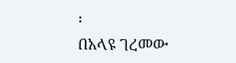፡
በአላዩ ገረመው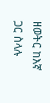ዘወትር ከእኛ ጋር ስላሉ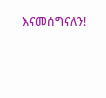እናመሰግናለን!